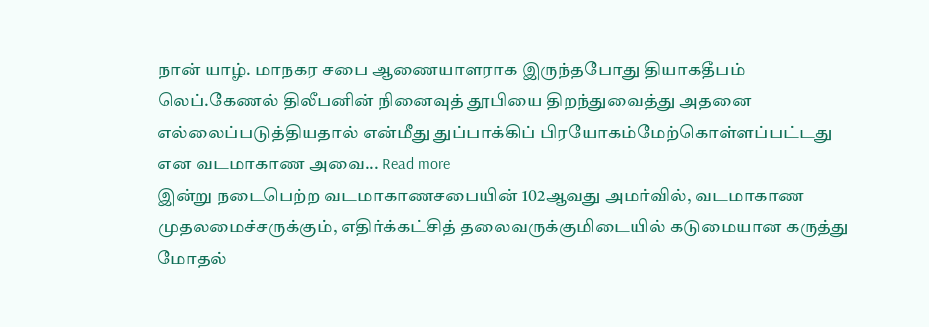நான் யாழ். மாநகர சபை ஆணையாளராக இருந்தபோது தியாகதீபம் லெப்.கேணல் திலீபனின் நினைவுத் தூபியை திறந்துவைத்து அதனை எல்லைப்படுத்தியதால் என்மீது துப்பாக்கிப் பிரயோகம்மேற்கொள்ளப்பட்டது என வடமாகாண அவை... Read more
இன்று நடைபெற்ற வடமாகாணசபையின் 102ஆவது அமர்வில், வடமாகாண முதலமைச்சருக்கும், எதிர்க்கட்சித் தலைவருக்குமிடையில் கடுமையான கருத்து மோதல்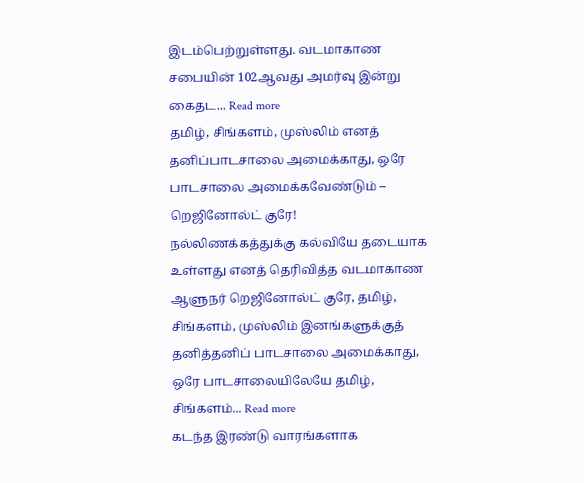இடம்பெற்றுள்ளது. வடமாகாண சபையின் 102ஆவது அமர்வு இன்று கைதட... Read more
தமிழ், சிங்களம், முஸ்லிம் எனத் தனிப்பாடசாலை அமைக்காது, ஒரே பாடசாலை அமைக்கவேண்டும் – றெஜினோல்ட் குரே!
நல்லிணக்கத்துக்கு கல்வியே தடையாக உள்ளது எனத் தெரிவித்த வடமாகாண ஆளுநர் றெஜினோல்ட் குரே, தமிழ், சிங்களம், முஸ்லிம் இனங்களுக்குத் தனித்தனிப் பாடசாலை அமைக்காது, ஒரே பாடசாலையிலேயே தமிழ், சிங்களம்... Read more
கடந்த இரண்டு வாரங்களாக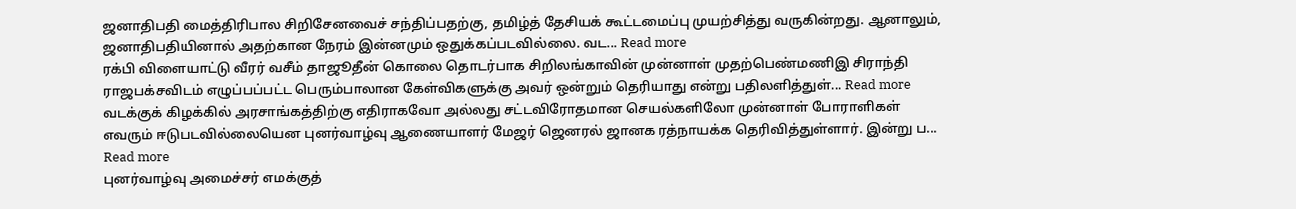ஜனாதிபதி மைத்திரிபால சிறிசேனவைச் சந்திப்பதற்கு, தமிழ்த் தேசியக் கூட்டமைப்பு முயற்சித்து வருகின்றது. ஆனாலும், ஜனாதிபதியினால் அதற்கான நேரம் இன்னமும் ஒதுக்கப்படவில்லை. வட... Read more
ரக்பி விளையாட்டு வீரர் வசீம் தாஜூதீன் கொலை தொடர்பாக சிறிலங்காவின் முன்னாள் முதற்பெண்மணிஇ சிராந்தி ராஜபக்சவிடம் எழுப்பப்பட்ட பெரும்பாலான கேள்விகளுக்கு அவர் ஒன்றும் தெரியாது என்று பதிலளித்துள்... Read more
வடக்குக் கிழக்கில் அரசாங்கத்திற்கு எதிராகவோ அல்லது சட்டவிரோதமான செயல்களிலோ முன்னாள் போராளிகள் எவரும் ஈடுபடவில்லையென புனர்வாழ்வு ஆணையாளர் மேஜர் ஜெனரல் ஜானக ரத்நாயக்க தெரிவித்துள்ளார். இன்று ப... Read more
புனர்வாழ்வு அமைச்சர் எமக்குத்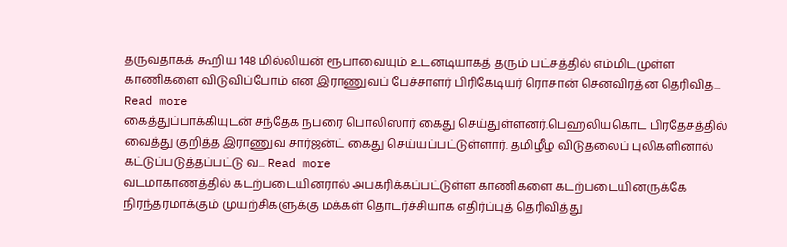தருவதாகக் கூறிய 148 மில்லியன் ரூபாவையும் உடனடியாகத் தரும் பட்சத்தில் எம்மிடமுள்ள காணிகளை விடுவிப்போம் என இராணுவப் பேச்சாளர் பிரிகேடியர் ரொசான் செனவிரத்ன தெரிவித... Read more
கைத்துப்பாக்கியுடன் சந்தேக நபரை பொலிஸார் கைது செய்துள்ளனர்.பெஹலியகொட பிரதேசத்தில் வைத்து குறித்த இராணுவ சார்ஜன்ட் கைது செய்யப்பட்டுள்ளார். தமிழீழ விடுதலைப் புலிகளினால் கட்டுப்படுத்தப்பட்டு வ... Read more
வடமாகாணத்தில் கடற்படையினரால் அபகரிக்கப்பட்டுள்ள காணிகளை கடற்படையினருக்கே நிரந்தரமாக்கும் முயற்சிகளுக்கு மக்கள் தொடர்ச்சியாக எதிர்ப்புத் தெரிவித்து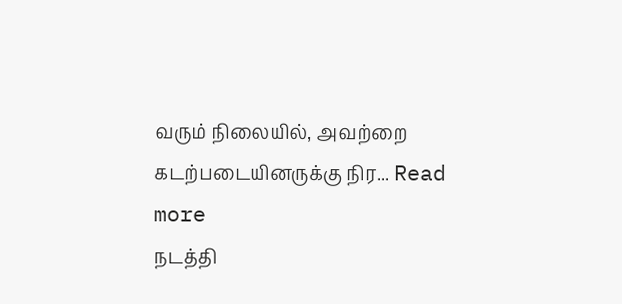வரும் நிலையில், அவற்றை கடற்படையினருக்கு நிர... Read more
நடத்தி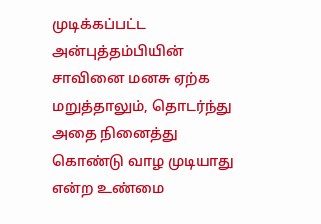முடிக்கப்பட்ட அன்புத்தம்பியின் சாவினை மனசு ஏற்க மறுத்தாலும், தொடர்ந்து அதை நினைத்து கொண்டு வாழ முடியாது என்ற உண்மை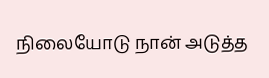நிலையோடு நான் அடுத்த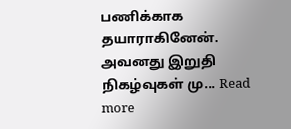பணிக்காக தயாராகினேன். அவனது இறுதி நிகழ்வுகள் மு... Read more